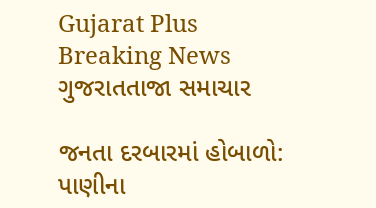Gujarat Plus
Breaking News
ગુજરાતતાજા સમાચાર

જનતા દરબારમાં હોબાળો: પાણીના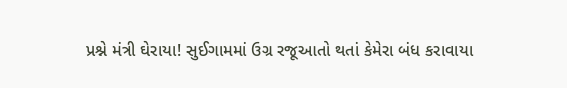પ્રશ્ને મંત્રી ઘેરાયા! સુઈગામમાં ઉગ્ર રજૂઆતો થતાં કેમેરા બંધ કરાવાયા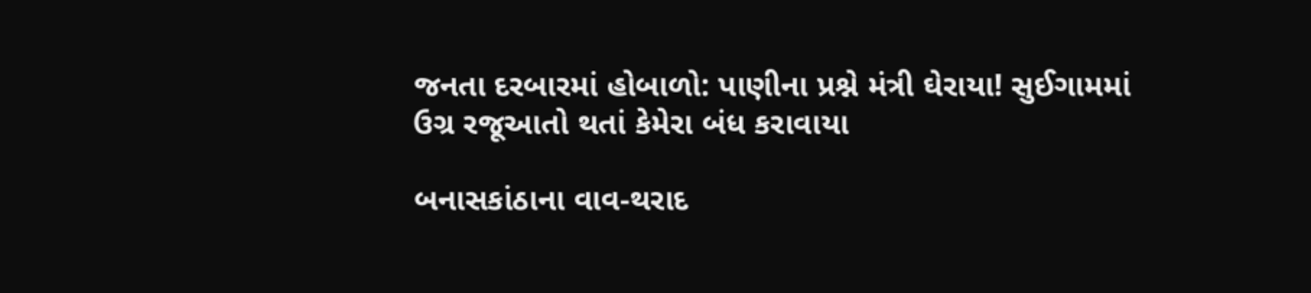જનતા દરબારમાં હોબાળો: પાણીના પ્રશ્ને મંત્રી ઘેરાયા! સુઈગામમાં ઉગ્ર રજૂઆતો થતાં કેમેરા બંધ કરાવાયા

બનાસકાંઠાના વાવ-થરાદ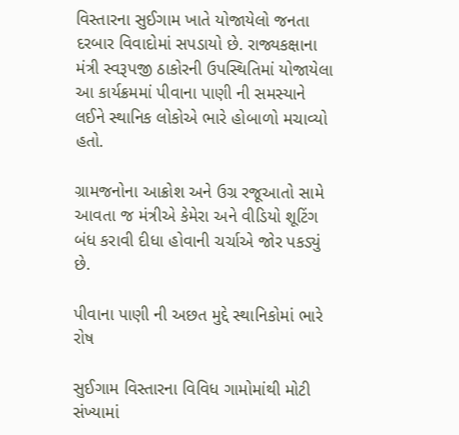વિસ્તારના સુઈગામ ખાતે યોજાયેલો જનતા દરબાર વિવાદોમાં સપડાયો છે. રાજ્યકક્ષાના મંત્રી સ્વરૂપજી ઠાકોરની ઉપસ્થિતિમાં યોજાયેલા આ કાર્યક્રમમાં પીવાના પાણી ની સમસ્યાને લઈને સ્થાનિક લોકોએ ભારે હોબાળો મચાવ્યો હતો.

ગ્રામજનોના આક્રોશ અને ઉગ્ર રજૂઆતો સામે આવતા જ મંત્રીએ કેમેરા અને વીડિયો શૂટિંગ બંધ કરાવી દીધા હોવાની ચર્ચાએ જોર પકડ્યું છે.

પીવાના પાણી ની અછત મુદ્દે સ્થાનિકોમાં ભારે રોષ

સુઈગામ વિસ્તારના વિવિધ ગામોમાંથી મોટી સંખ્યામાં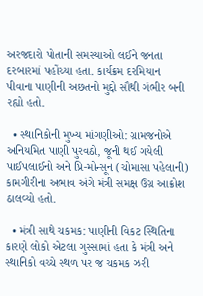અરજદારો પોતાની સમસ્યાઓ લઈને જનતા દરબારમાં પહોંચ્યા હતા. કાર્યક્રમ દરમિયાન પીવાના પાણીની અછતનો મુદ્દો સૌથી ગંભીર બની રહ્યો હતો.

  • સ્થાનિકોની મુખ્ય માંગણીઓ: ગ્રામજનોએ અનિયમિત પાણી પુરવઠો, જૂની થઈ ગયેલી પાઈપલાઈનો અને પ્રિ-મોન્સૂન (ચોમાસા પહેલાની) કામગીરીના અભાવ અંગે મંત્રી સમક્ષ ઉગ્ર આક્રોશ ઠાલવ્યો હતો.

  • મંત્રી સાથે ચકમક: પાણીની વિકટ સ્થિતિના કારણે લોકો એટલા ગુસ્સામાં હતા કે મંત્રી અને સ્થાનિકો વચ્ચે સ્થળ પર જ ચકમક ઝરી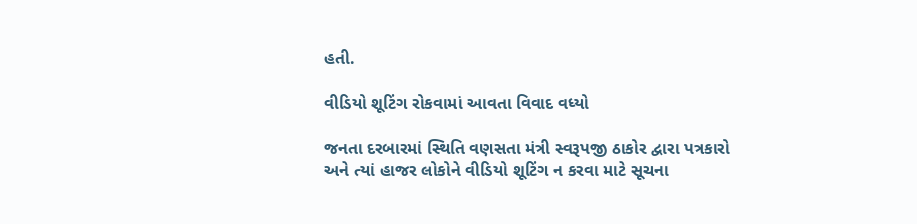હતી.

વીડિયો શૂટિંગ રોકવામાં આવતા વિવાદ વધ્યો

જનતા દરબારમાં સ્થિતિ વણસતા મંત્રી સ્વરૂપજી ઠાકોર દ્વારા પત્રકારો અને ત્યાં હાજર લોકોને વીડિયો શૂટિંગ ન કરવા માટે સૂચના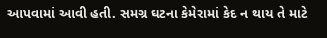આપવામાં આવી હતી. સમગ્ર ઘટના કેમેરામાં કેદ ન થાય તે માટે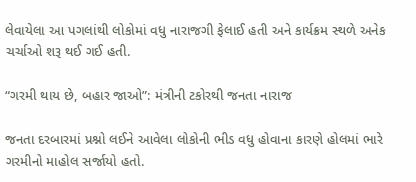લેવાયેલા આ પગલાંથી લોકોમાં વધુ નારાજગી ફેલાઈ હતી અને કાર્યક્રમ સ્થળે અનેક ચર્ચાઓ શરૂ થઈ ગઈ હતી.

“ગરમી થાય છે, બહાર જાઓ”: મંત્રીની ટકોરથી જનતા નારાજ

જનતા દરબારમાં પ્રશ્નો લઈને આવેલા લોકોની ભીડ વધુ હોવાના કારણે હોલમાં ભારે ગરમીનો માહોલ સર્જાયો હતો.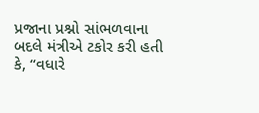પ્રજાના પ્રશ્નો સાંભળવાના બદલે મંત્રીએ ટકોર કરી હતી કે, “વધારે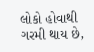લોકો હોવાથી ગરમી થાય છે,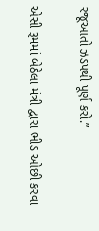રજૂઆતો ઝડપથી પૂર્ણ કરો.”

એસી રૂમમાં બેઠેલા મંત્રી દ્વારા ભીડ ઓછી કરવા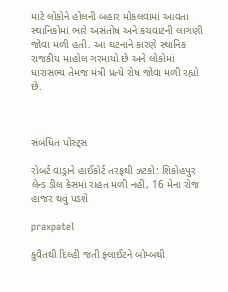માટે લોકોને હોલની બહાર મોકલવામાં આવતા સ્થાનિકોમાં ભારે અસંતોષ અને કચવાટની લાગણી જોવા મળી હતી. આ ઘટનાને કારણે સ્થાનિક રાજકીય માહોલ ગરમાયો છે અને લોકોમાં ધારાસભ્ય તેમજ મંત્રી પ્રત્યે રોષ જોવા મળી રહ્યો છે.



સંબંધિત પોસ્ટ્સ

રોબર્ટ વાડ્રાને હાઈકોર્ટ તરફથી ઝટકો: શિકોહપુર લેન્ડ ડીલ કેસમાં રાહત મળી નહીં, 16 મેના રોજ હાજર થવું પડશે

praxpatel

કુવૈતથી દિલ્હી જતી ફ્લાઈટને બોમ્બથી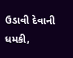ઉડાવી દેવાની ધમકી,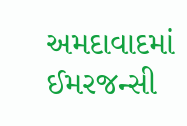અમદાવાદમાં ઈમરજન્સી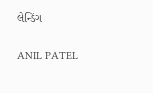લેન્ડિંગ

ANIL PATEL